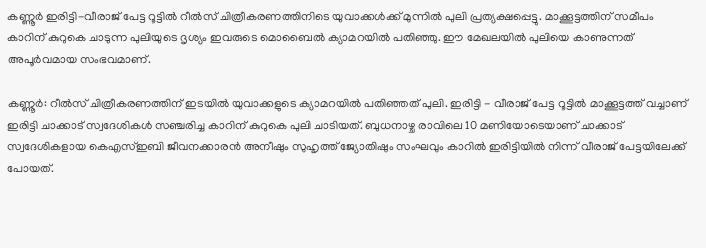കണ്ണൂർ ഇരിട്ടി-വീരാജ് പേട്ട റൂട്ടിൽ റീൽസ് ചിത്രീകരണത്തിനിടെ യുവാക്കൾക്ക് മുന്നിൽ പുലി പ്രത്യക്ഷപ്പെട്ടു. മാക്കൂട്ടത്തിന് സമീപം കാറിന് കുറുകെ ചാടുന്ന പുലിയുടെ ദൃശ്യം ഇവരുടെ മൊബൈൽ ക്യാമറയിൽ പതിഞ്ഞു. ഈ മേഖലയിൽ പുലിയെ കാണുന്നത് അപൂർവമായ സംഭവമാണ്.

കണ്ണൂർ: റീൽസ് ചിത്രീകരണത്തിന് ഇടയിൽ യുവാക്കളുടെ ക്യാമറയിൽ പതിഞ്ഞത് പുലി. ഇരിട്ടി - വീരാജ് പേട്ട റൂട്ടിൽ മാക്കൂട്ടത്ത് വച്ചാണ് ഇരിട്ടി ചാക്കാട് സ്വദേശികൾ സഞ്ചരിച്ച കാറിന് കുറുകെ പുലി ചാടിയത്. ബുധനാഴ്ച രാവിലെ 10 മണിയോടെയാണ് ചാക്കാട് സ്വദേശികളായ കെഎസ്ഇബി ജീവനക്കാരൻ അനീഷും സുഹൃത്ത് ജ്യോതിഷും സംഘവും കാറിൽ ഇരിട്ടിയിൽ നിന്ന് വീരാജ് പേട്ടയിലേക്ക് പോയത്.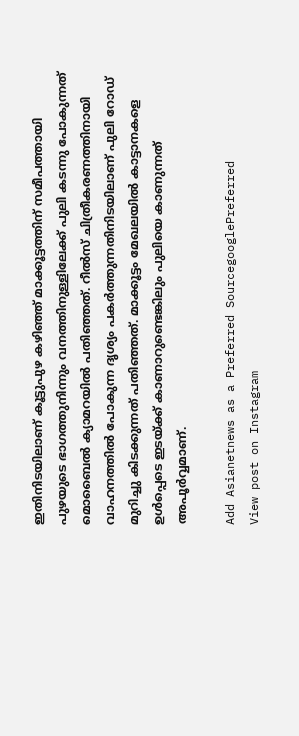ഇതിനിടയിലാണ് കൂട്ടുപുഴ കഴിഞ്ഞ് മാക്കൂട്ടത്തിന് സമീപത്തായി പുഴയുടെ ഭാഗത്തുനിന്നും വനത്തിനുള്ളിലേക്ക് പുലി കടന്നു പോകുന്നത് മൊബൈൽ ക്യാമറയിൽ പതിഞ്ഞത്. റീൽസ് ചിത്രീകരണത്തിനായി വാഹനത്തിൽ പോകുന്ന ദൃശ്യം പകർത്തുന്നതിനിടയിലാണ് പുലി റോഡ് മുറിച്ചു കിടക്കുന്നത് പതിഞ്ഞത്. മാക്കൂട്ടം മേഖലയിൽ കാട്ടാനകളെ ഉൾപ്പെടെ ഇടയ്ക്ക് കാണാറുണ്ടെങ്കിലും പുലിയെ കാണുന്നത് അപൂർവ്വമാണ്.

Add Asianetnews as a Preferred SourcegooglePreferred
View post on Instagram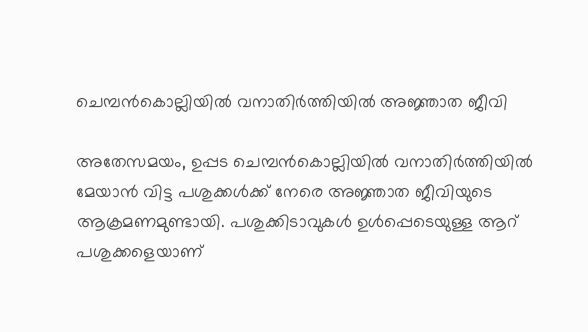ചെമ്പന്‍കൊല്ലിയില്‍ വനാതിര്‍ത്തിയില്‍ അജ്ഞാത ജീവി

അതേസമയം, ഉപ്പട ചെമ്പന്‍കൊല്ലിയില്‍ വനാതിര്‍ത്തിയില്‍ മേയാന്‍ വിട്ട പശുക്കള്‍ക്ക് നേരെ അജ്ഞാത ജീവിയുടെ ആക്രമണമുണ്ടായി. പശുക്കിടാവുകൾ ഉള്‍പ്പെടെയുള്ള ആറ് പശുക്കളെയാണ്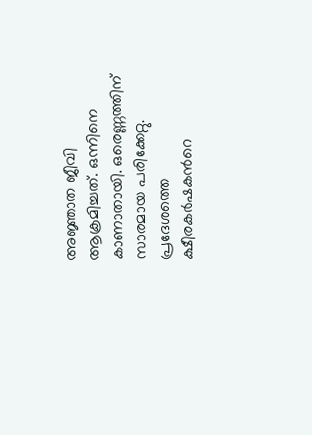അജ്ഞാത ജീവി ആക്രമിച്ചത്. ഒന്നിനെ കാണാതായി. ഒരെണ്ണത്തിന് സാരമായ പരിക്കേറ്റു. പ്രദേശത്തെ ക്ഷീരകര്‍ഷകന്‍റെ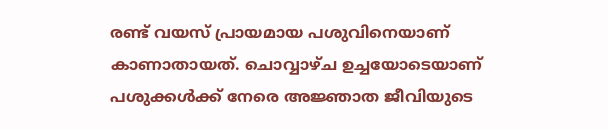രണ്ട് വയസ് പ്രായമായ പശുവിനെയാണ് കാണാതായത്. ചൊവ്വാഴ്ച ഉച്ചയോടെയാണ് പശുക്കള്‍ക്ക് നേരെ അജ്ഞാത ജീവിയുടെ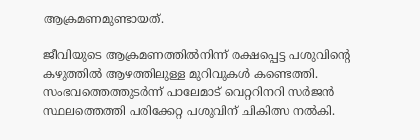ആക്രമണമുണ്ടായത്.

ജീവിയുടെ ആക്രമണത്തില്‍നിന്ന് രക്ഷപ്പെട്ട പശുവിന്‍റെ കഴുത്തില്‍ ആഴത്തിലുള്ള മുറിവുകള്‍ കണ്ടെത്തി. സംഭവത്തെത്തുടര്‍ന്ന് പാലേമാട് വെറ്ററിനറി സര്‍ജന്‍ സ്ഥലത്തെത്തി പരിക്കേറ്റ പശുവിന് ചികിത്സ നല്‍കി.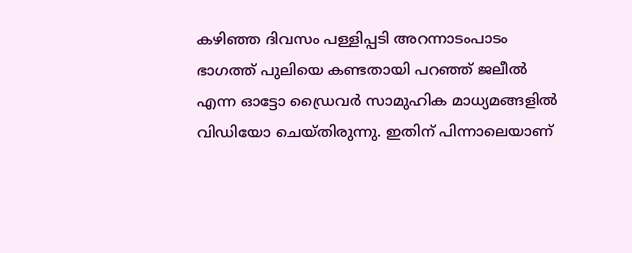കഴിഞ്ഞ ദിവസം പള്ളിപ്പടി അറന്നാടംപാടം ഭാഗത്ത് പുലിയെ കണ്ടതായി പറഞ്ഞ് ജലീല്‍ എന്ന ഓട്ടോ ഡ്രൈവര്‍ സാമുഹിക മാധ്യമങ്ങളില്‍ വിഡിയോ ചെയ്തിരുന്നു. ഇതിന് പിന്നാലെയാണ്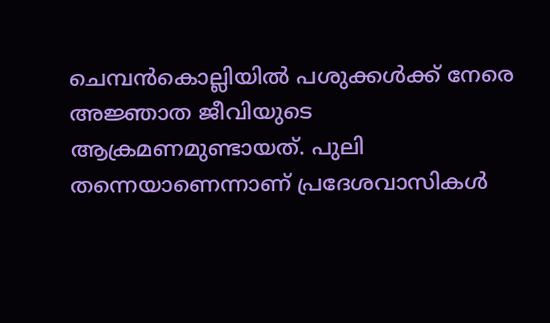ചെമ്പന്‍കൊല്ലിയില്‍ പശുക്കള്‍ക്ക് നേരെ അജ്ഞാത ജീവിയുടെ ആക്രമണമുണ്ടായത്. പുലി തന്നെയാണെന്നാണ് പ്രദേശവാസികള്‍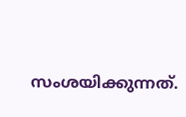സംശയിക്കുന്നത്.